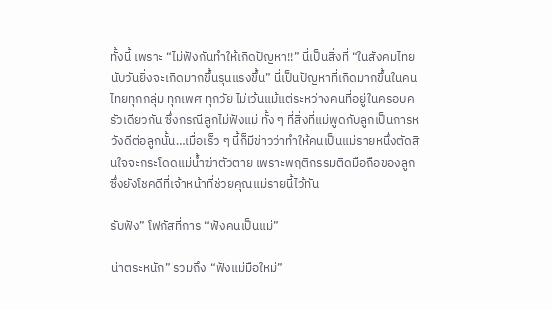ทั้งนี้ เพราะ “ไม่ฟังกันทำให้เกิดปัญหา!!” นี่เป็นสิ่งที่ “ในสังคมไทยนับวันยิ่งจะเกิดมากขึ้นรุนแรงขึ้น” นี่เป็นปัญหาที่เกิดมากขึ้นในคนไทยทุกกลุ่ม ทุกเพศ ทุกวัย ไม่เว้นแม้แต่ระหว่างคนที่อยู่ในครอบครัวเดียวกัน ซึ่งกรณีลูกไม่ฟังแม่ ทั้ง ๆ ที่สิ่งที่แม่พูดกับลูกเป็นการหวังดีต่อลูกนั้น…เมื่อเร็ว ๆ นี้ก็มีข่าวว่าทำให้คนเป็นแม่รายหนึ่งตัดสินใจจะกระโดดแม่น้ำฆ่าตัวตาย เพราะพฤติกรรมติดมือถือของลูก ซึ่งยังโชคดีที่เจ้าหน้าที่ช่วยคุณแม่รายนี้ไว้ทัน

รับฟัง” โฟกัสที่การ “ฟังคนเป็นแม่”

น่าตระหนัก” รวมถึง “ฟังแม่มือใหม่”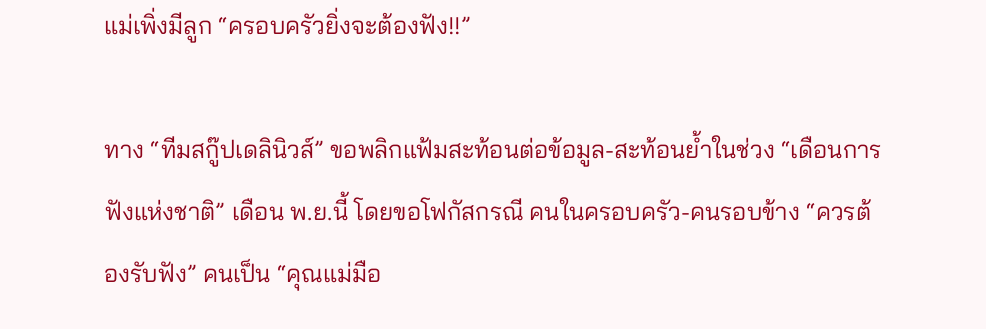แม่เพิ่งมีลูก “ครอบครัวยิ่งจะต้องฟัง!!”

ทาง “ทีมสกู๊ปเดลินิวส์” ขอพลิกแฟ้มสะท้อนต่อข้อมูล-สะท้อนย้ำในช่วง “เดือนการฟังแห่งชาติ” เดือน พ.ย.นี้ โดยขอโฟกัสกรณี คนในครอบครัว-คนรอบข้าง “ควรต้องรับฟัง” คนเป็น “คุณแม่มือ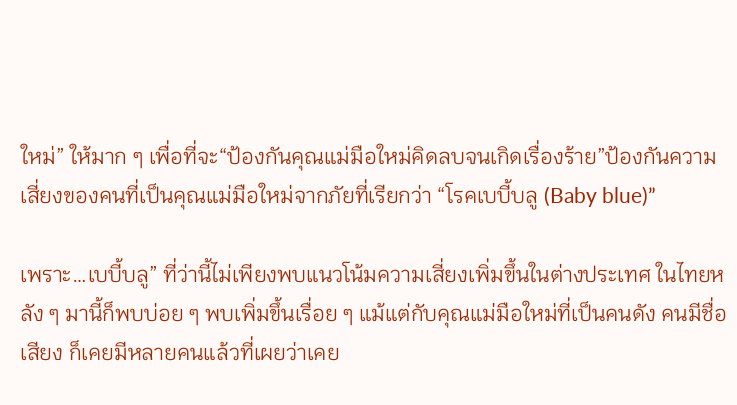ใหม่” ให้มาก ๆ เพื่อที่จะ“ป้องกันคุณแม่มือใหม่คิดลบจนเกิดเรื่องร้าย”ป้องกันความเสี่ยงของคนที่เป็นคุณแม่มือใหม่จากภัยที่เรียกว่า “โรคเบบี้บลู (Baby blue)”

เพราะ…เบบี้บลู” ที่ว่านี้ไม่เพียงพบแนวโน้มความเสี่ยงเพิ่มขึ้นในต่างประเทศ ในไทยหลัง ๆ มานี้ก็พบบ่อย ๆ พบเพิ่มขึ้นเรื่อย ๆ แม้แต่กับคุณแม่มือใหม่ที่เป็นคนดัง คนมีชื่อเสียง ก็เคยมีหลายคนแล้วที่เผยว่าเคย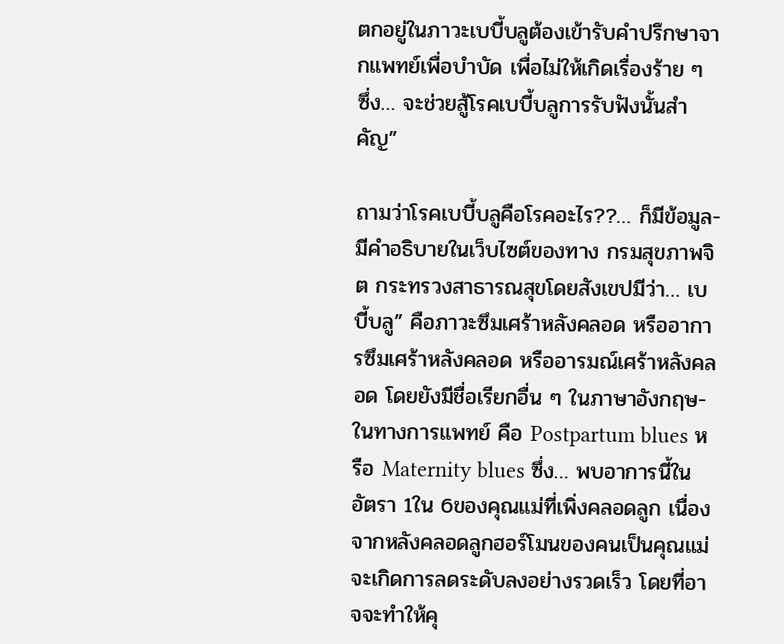ตกอยู่ในภาวะเบบี้บลูต้องเข้ารับคำปรึกษาจากแพทย์เพื่อบำบัด เพื่อไม่ให้เกิดเรื่องร้าย ๆ ซึ่ง… จะช่วยสู้โรคเบบี้บลูการรับฟังนั้นสำคัญ”

ถามว่าโรคเบบี้บลูคือโรคอะไร??… ก็มีข้อมูล-มีคำอธิบายในเว็บไซต์ของทาง กรมสุขภาพจิต กระทรวงสาธารณสุขโดยสังเขปมีว่า… เบบี้บลู” คือภาวะซึมเศร้าหลังคลอด หรืออาการซึมเศร้าหลังคลอด หรืออารมณ์เศร้าหลังคลอด โดยยังมีชื่อเรียกอื่น ๆ ในภาษาอังกฤษ-ในทางการแพทย์ คือ Postpartum blues หรือ Maternity blues ซึ่ง… พบอาการนี้ในอัตรา 1ใน 6ของคุณแม่ที่เพิ่งคลอดลูก เนื่องจากหลังคลอดลูกฮอร์โมนของคนเป็นคุณแม่จะเกิดการลดระดับลงอย่างรวดเร็ว โดยที่อาจจะทำให้คุ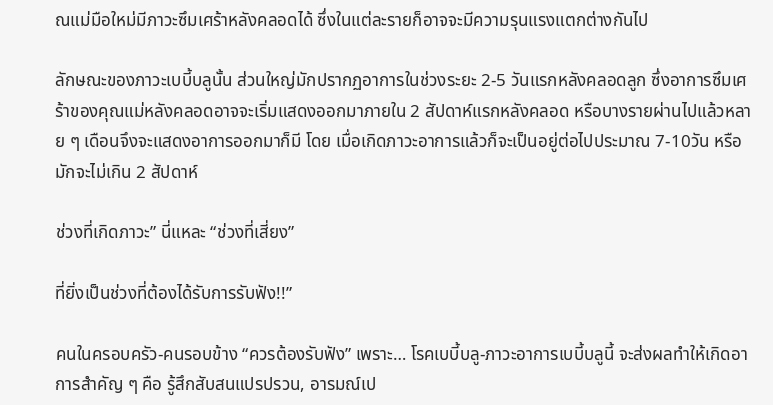ณแม่มือใหม่มีภาวะซึมเศร้าหลังคลอดได้ ซึ่งในแต่ละรายก็อาจจะมีความรุนแรงแตกต่างกันไป

ลักษณะของภาวะเบบี้บลูนั้น ส่วนใหญ่มักปรากฏอาการในช่วงระยะ 2-5 วันแรกหลังคลอดลูก ซึ่งอาการซึมเศร้าของคุณแม่หลังคลอดอาจจะเริ่มแสดงออกมาภายใน 2 สัปดาห์แรกหลังคลอด หรือบางรายผ่านไปแล้วหลาย ๆ เดือนจึงจะแสดงอาการออกมาก็มี โดย เมื่อเกิดภาวะอาการแล้วก็จะเป็นอยู่ต่อไปประมาณ 7-10วัน หรือมักจะไม่เกิน 2 สัปดาห์

ช่วงที่เกิดภาวะ” นี่แหละ “ช่วงที่เสี่ยง”

ที่ยิ่งเป็นช่วงที่ต้องได้รับการรับฟัง!!”

คนในครอบครัว-คนรอบข้าง “ควรต้องรับฟัง” เพราะ… โรคเบบี้บลู-ภาวะอาการเบบี้บลูนี้ จะส่งผลทำให้เกิดอาการสำคัญ ๆ คือ รู้สึกสับสนแปรปรวน, อารมณ์เป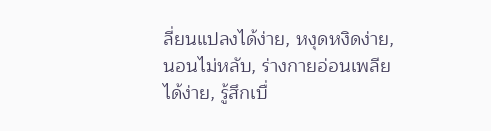ลี่ยนแปลงได้ง่าย, หงุดหงิดง่าย, นอนไม่หลับ, ร่างกายอ่อนเพลียได้ง่าย, รู้สึกเบื่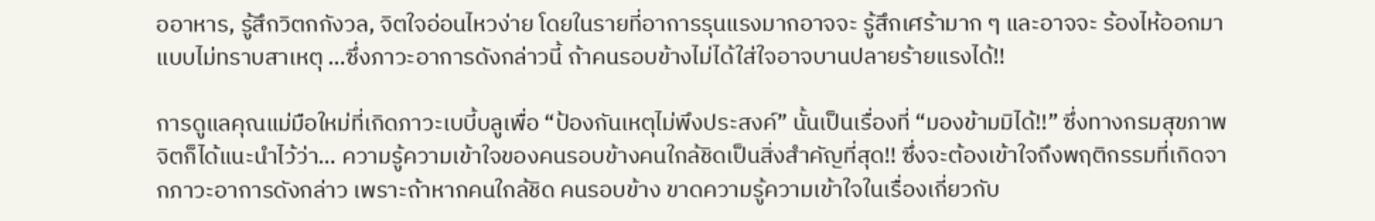ออาหาร, รู้สึกวิตกกังวล, จิตใจอ่อนไหวง่าย โดยในรายที่อาการรุนแรงมากอาจจะ รู้สึกเศร้ามาก ๆ และอาจจะ ร้องไห้ออกมาแบบไม่ทราบสาเหตุ …ซึ่งภาวะอาการดังกล่าวนี้ ถ้าคนรอบข้างไม่ได้ใส่ใจอาจบานปลายร้ายแรงได้!!

การดูแลคุณแม่มือใหม่ที่เกิดภาวะเบบี้บลูเพื่อ “ป้องกันเหตุไม่พึงประสงค์” นั้นเป็นเรื่องที่ “มองข้ามมิได้!!” ซึ่งทางกรมสุขภาพจิตก็ได้แนะนำไว้ว่า… ความรู้ความเข้าใจของคนรอบข้างคนใกล้ชิดเป็นสิ่งสำคัญที่สุด!! ซึ่งจะต้องเข้าใจถึงพฤติกรรมที่เกิดจากภาวะอาการดังกล่าว เพราะถ้าหากคนใกล้ชิด คนรอบข้าง ขาดความรู้ความเข้าใจในเรื่องเกี่ยวกับ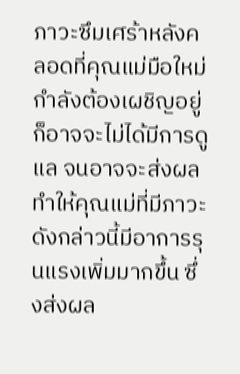ภาวะซึมเศร้าหลังคลอดที่คุณแม่มือใหม่กำลังต้องเผชิญอยู่ ก็อาจจะไม่ได้มีการดูแล จนอาจจะส่งผลทำให้คุณแม่ที่มีภาวะดังกล่าวนี้มีอาการรุนแรงเพิ่มมากขึ้น ซึ่งส่งผล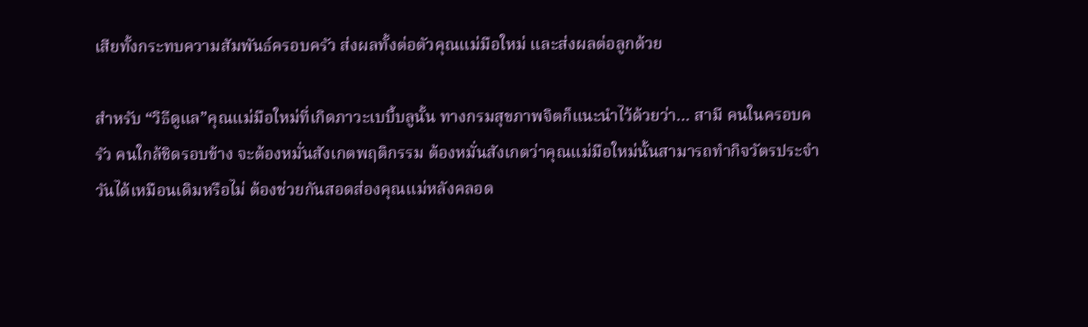เสียทั้งกระทบความสัมพันธ์ครอบครัว ส่งผลทั้งต่อตัวคุณแม่มือใหม่ และส่งผลต่อลูกด้วย

สำหรับ “วิธีดูแล”คุณแม่มือใหม่ที่เกิดภาวะเบบี้บลูนั้น ทางกรมสุขภาพจิตก็แนะนำไว้ด้วยว่า… สามี คนในครอบครัว คนใกล้ชิดรอบข้าง จะต้องหมั่นสังเกตพฤติกรรม ต้องหมั่นสังเกตว่าคุณแม่มือใหม่นั้นสามารถทำกิจวัตรประจำวันได้เหมือนเดิมหรือไม่ ต้องช่วยกันสอดส่องคุณแม่หลังคลอด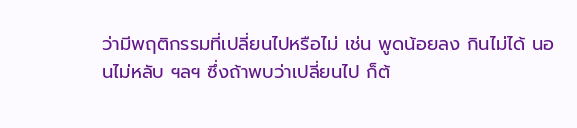ว่ามีพฤติกรรมที่เปลี่ยนไปหรือไม่ เช่น พูดน้อยลง กินไม่ได้ นอนไม่หลับ ฯลฯ ซึ่งถ้าพบว่าเปลี่ยนไป ก็ต้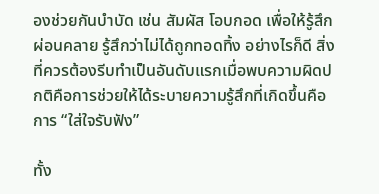องช่วยกันบำบัด เช่น สัมผัส โอบกอด เพื่อให้รู้สึกผ่อนคลาย รู้สึกว่าไม่ได้ถูกทอดทิ้ง อย่างไรก็ดี สิ่งที่ควรต้องรีบทำเป็นอันดับแรกเมื่อพบความผิดปกติคือการช่วยให้ได้ระบายความรู้สึกที่เกิดขึ้นคือการ “ใส่ใจรับฟัง”

ทั้ง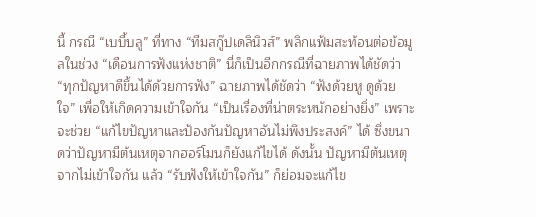นี้ กรณี “เบบี้บลู” ที่ทาง “ทีมสกู๊ปเดลินิวส์” พลิกแฟ้มสะท้อนต่อข้อมูลในช่วง “เดือนการฟังแห่งชาติ” นี่ก็เป็นอีกกรณีที่ฉายภาพได้ชัดว่า “ทุกปัญหาดีขึ้นได้ด้วยการฟัง” ฉายภาพได้ชัดว่า “ฟังด้วยหู ดูด้วยใจ” เพื่อให้เกิดความเข้าใจกัน “เป็นเรื่องที่น่าตระหนักอย่างยิ่ง” เพราะจะช่วย “แก้ไขปัญหาและป้องกันปัญหาอันไม่พึงประสงค์” ได้ ซึ่งขนาดว่าปัญหามีต้นเหตุจากฮอร์โมนก็ยังแก้ไขได้ ดังนั้น ปัญหามีต้นเหตุจากไม่เข้าใจกัน แล้ว “รับฟังให้เข้าใจกัน” ก็ย่อมจะแก้ไข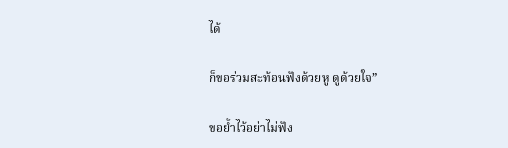ได้

ก็ขอร่วมสะท้อนฟังด้วยหู ดูด้วยใจ”

ขอย้ำไว้อย่าไม่ฟัง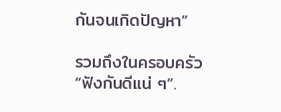กันจนเกิดปัญหา”

รวมถึงในครอบครัว “ฟังกันดีแน่ ๆ”.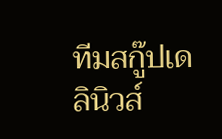ทีมสกู๊ปเดลินิวส์